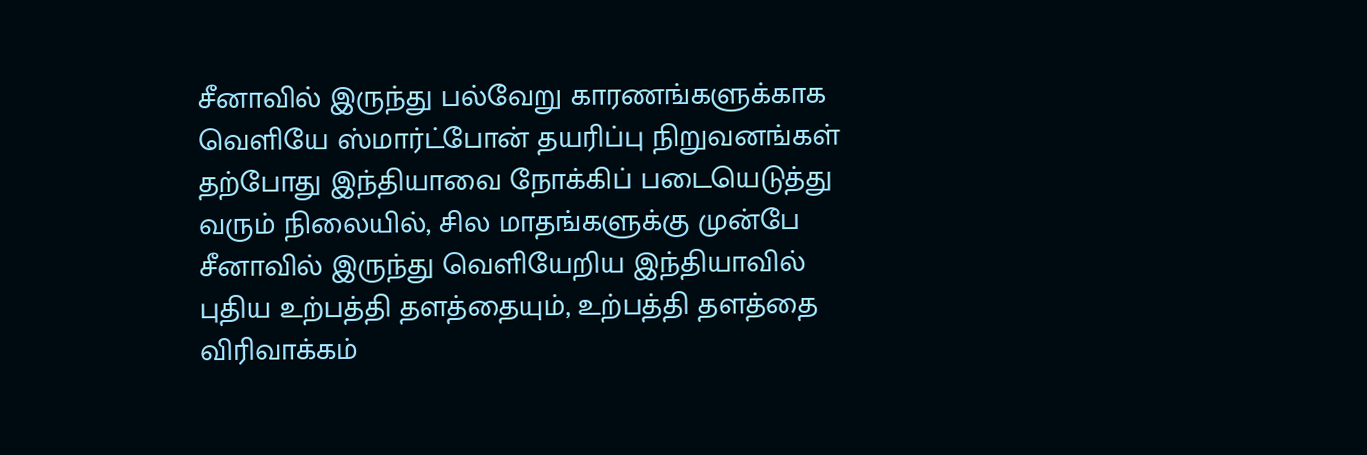சீனாவில் இருந்து பல்வேறு காரணங்களுக்காக வெளியே ஸ்மார்ட்போன் தயரிப்பு நிறுவனங்கள் தற்போது இந்தியாவை நோக்கிப் படையெடுத்து வரும் நிலையில், சில மாதங்களுக்கு முன்பே சீனாவில் இருந்து வெளியேறிய இந்தியாவில் புதிய உற்பத்தி தளத்தையும், உற்பத்தி தளத்தை விரிவாக்கம்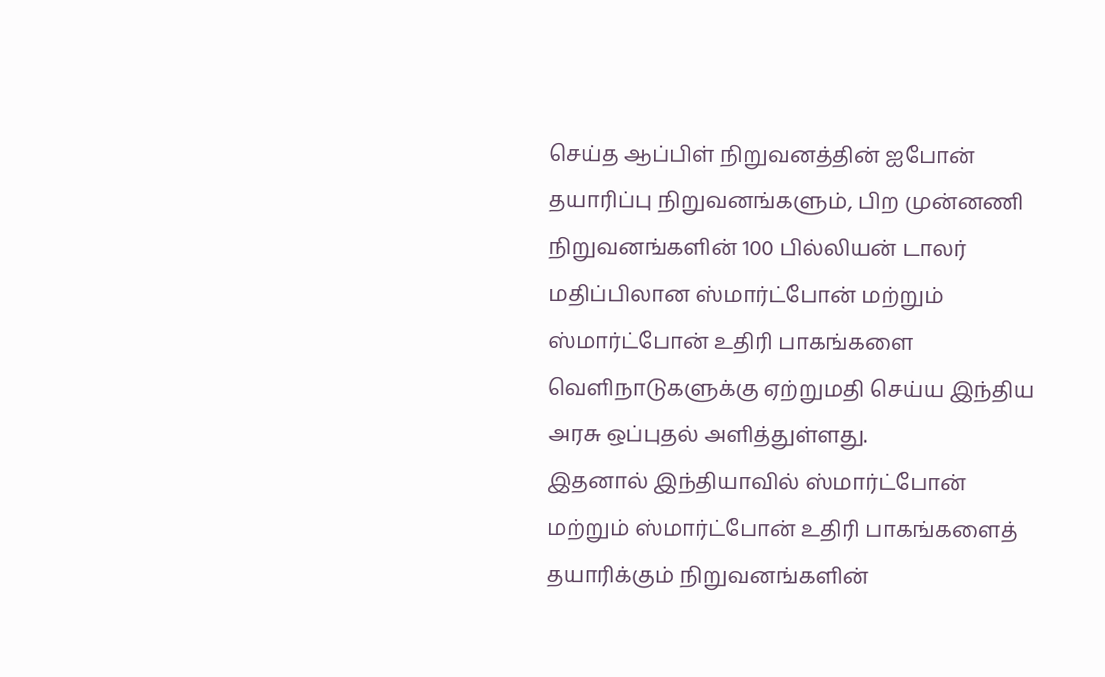செய்த ஆப்பிள் நிறுவனத்தின் ஐபோன் தயாரிப்பு நிறுவனங்களும், பிற முன்னணி நிறுவனங்களின் 100 பில்லியன் டாலர் மதிப்பிலான ஸ்மார்ட்போன் மற்றும் ஸ்மார்ட்போன் உதிரி பாகங்களை வெளிநாடுகளுக்கு ஏற்றுமதி செய்ய இந்திய அரசு ஒப்புதல் அளித்துள்ளது.
இதனால் இந்தியாவில் ஸ்மார்ட்போன் மற்றும் ஸ்மார்ட்போன் உதிரி பாகங்களைத் தயாரிக்கும் நிறுவனங்களின்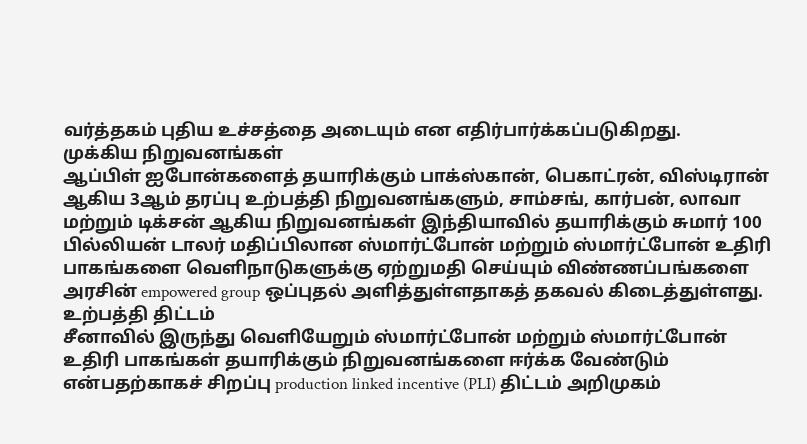வர்த்தகம் புதிய உச்சத்தை அடையும் என எதிர்பார்க்கப்படுகிறது.
முக்கிய நிறுவனங்கள்
ஆப்பிள் ஐபோன்களைத் தயாரிக்கும் பாக்ஸ்கான், பெகாட்ரன், விஸ்டிரான் ஆகிய 3ஆம் தரப்பு உற்பத்தி நிறுவனங்களும், சாம்சங், கார்பன், லாவா மற்றும் டிக்சன் ஆகிய நிறுவனங்கள் இந்தியாவில் தயாரிக்கும் சுமார் 100 பில்லியன் டாலர் மதிப்பிலான ஸ்மார்ட்போன் மற்றும் ஸ்மார்ட்போன் உதிரி பாகங்களை வெளிநாடுகளுக்கு ஏற்றுமதி செய்யும் விண்ணப்பங்களை அரசின் empowered group ஒப்புதல் அளித்துள்ளதாகத் தகவல் கிடைத்துள்ளது.
உற்பத்தி திட்டம்
சீனாவில் இருந்து வெளியேறும் ஸ்மார்ட்போன் மற்றும் ஸ்மார்ட்போன் உதிரி பாகங்கள் தயாரிக்கும் நிறுவனங்களை ஈர்க்க வேண்டும் என்பதற்காகச் சிறப்பு production linked incentive (PLI) திட்டம் அறிமுகம்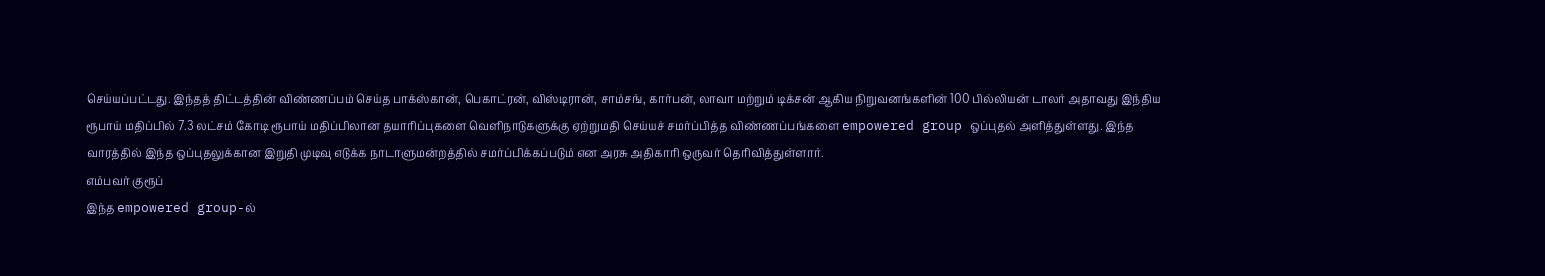செய்யப்பட்டது. இந்தத் திட்டத்தின் விண்ணப்பம் செய்த பாக்ஸ்கான், பெகாட்ரன், விஸ்டிரான், சாம்சங், கார்பன், லாவா மற்றும் டிக்சன் ஆகிய நிறுவனங்களின் 100 பில்லியன் டாலர் அதாவது இந்திய ரூபாய் மதிப்பில் 7.3 லட்சம் கோடி ரூபாய் மதிப்பிலான தயாரிப்புகளை வெளிநாடுகளுக்கு ஏற்றுமதி செய்யச் சமர்ப்பித்த விண்ணப்பங்களை empowered group ஒப்புதல் அளித்துள்ளது. இந்த வாரத்தில் இந்த ஒப்புதலுக்கான இறுதி முடிவு எடுக்க நாடாளுமன்றத்தில் சமர்ப்பிக்கப்படும் என அரசு அதிகாரி ஒருவர் தெரிவித்துள்ளார்.
எம்பவர் குரூப்
இந்த empowered group-ல்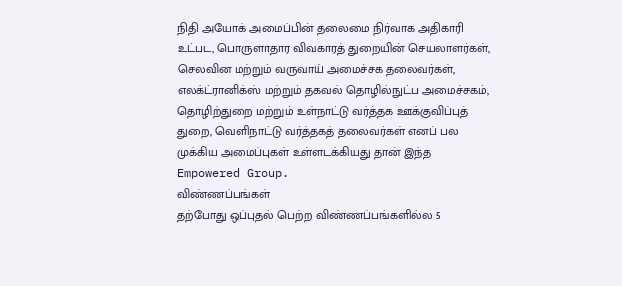நிதி அயோக் அமைப்பின் தலைமை நிர்வாக அதிகாரி உட்பட, பொருளாதார விவகாரத் துறையின் செயலாளர்கள், செலவின மற்றும் வருவாய் அமைச்சக தலைவர்கள், எலக்ட்ரானிக்ஸ் மற்றும் தகவல் தொழில்நுட்ப அமைச்சகம், தொழிற்துறை மற்றும் உள்நாட்டு வர்த்தக ஊக்குவிப்புத் துறை, வெளிநாட்டு வர்த்தகத் தலைவர்கள் எனப் பல முக்கிய அமைப்புகள் உள்ளடக்கியது தான் இந்த Empowered Group.
விண்ணப்பங்கள்
தற்போது ஒப்புதல் பெற்ற விண்ணப்பங்களில்ல 5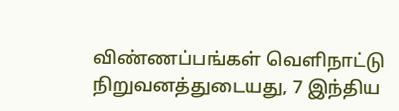விண்ணப்பங்கள் வெளிநாட்டு நிறுவனத்துடையது, 7 இந்திய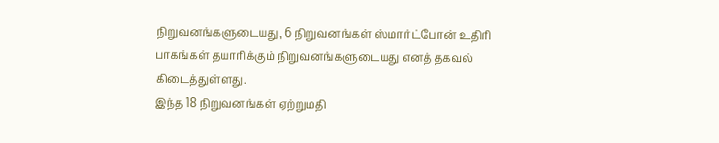நிறுவனங்களுடையது, 6 நிறுவனங்கள் ஸ்மார்ட்போன் உதிரி பாகங்கள் தயாரிக்கும் நிறுவனங்களுடையது எனத் தகவல் கிடைத்துள்ளது.
இந்த 18 நிறுவனங்கள் ஏற்றுமதி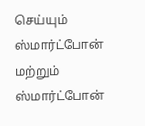செய்யும் ஸ்மார்ட்போன் மற்றும் ஸ்மார்ட்போன்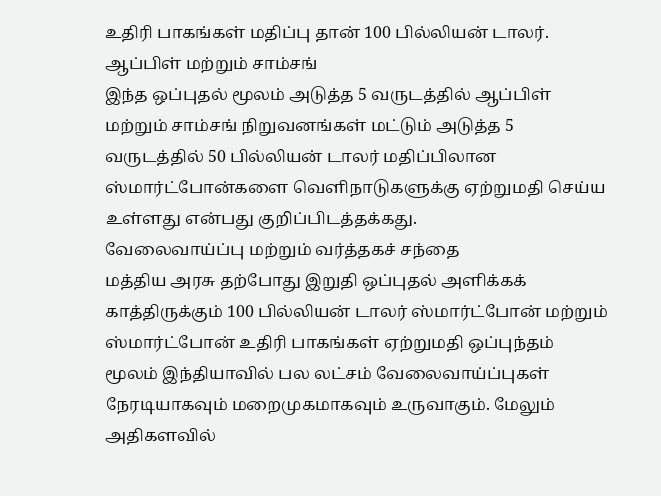உதிரி பாகங்கள் மதிப்பு தான் 100 பில்லியன் டாலர்.
ஆப்பிள் மற்றும் சாம்சங்
இந்த ஒப்புதல் மூலம் அடுத்த 5 வருடத்தில் ஆப்பிள் மற்றும் சாம்சங் நிறுவனங்கள் மட்டும் அடுத்த 5 வருடத்தில் 50 பில்லியன் டாலர் மதிப்பிலான ஸ்மார்ட்போன்களை வெளிநாடுகளுக்கு ஏற்றுமதி செய்ய உள்ளது என்பது குறிப்பிடத்தக்கது.
வேலைவாய்ப்பு மற்றும் வர்த்தகச் சந்தை
மத்திய அரசு தற்போது இறுதி ஒப்புதல் அளிக்கக் காத்திருக்கும் 100 பில்லியன் டாலர் ஸ்மார்ட்போன் மற்றும் ஸ்மார்ட்போன் உதிரி பாகங்கள் ஏற்றுமதி ஒப்புந்தம் மூலம் இந்தியாவில் பல லட்சம் வேலைவாய்ப்புகள் நேரடியாகவும் மறைமுகமாகவும் உருவாகும். மேலும் அதிகளவில்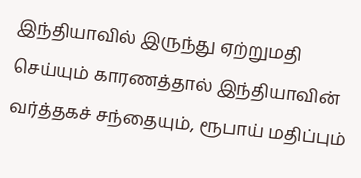இந்தியாவில் இருந்து ஏற்றுமதி செய்யும் காரணத்தால் இந்தியாவின் வர்த்தகச் சந்தையும், ரூபாய் மதிப்பும்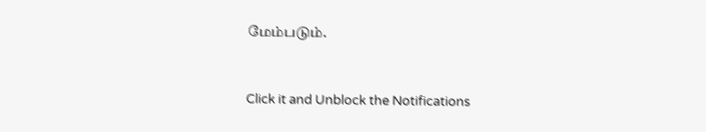மேம்படும்.


Click it and Unblock the Notifications